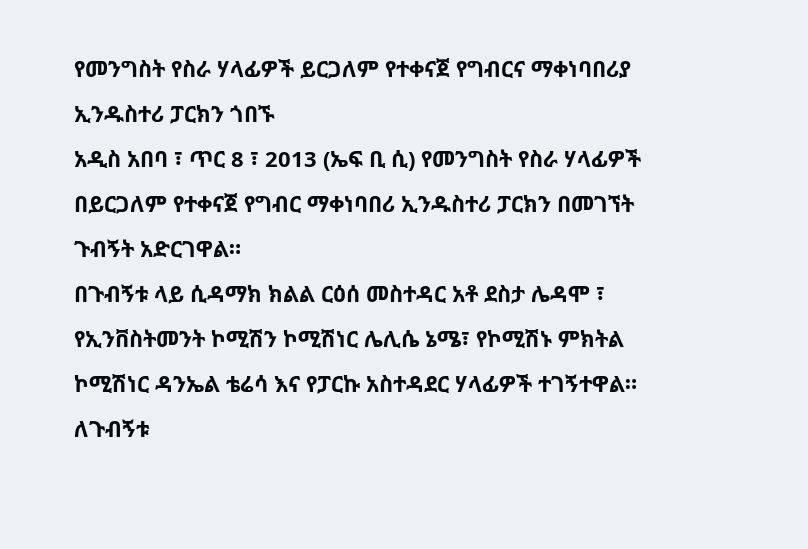የመንግስት የስራ ሃላፊዎች ይርጋለም የተቀናጀ የግብርና ማቀነባበሪያ ኢንዱስተሪ ፓርክን ጎበኙ
አዲስ አበባ ፣ ጥር 8 ፣ 2013 (ኤፍ ቢ ሲ) የመንግስት የስራ ሃላፊዎች በይርጋለም የተቀናጀ የግብር ማቀነባበሪ ኢንዱስተሪ ፓርክን በመገኘት ጉብኝት አድርገዋል።
በጉብኝቱ ላይ ሲዳማክ ክልል ርዕሰ መስተዳር አቶ ደስታ ሌዳሞ ፣ የኢንቨስትመንት ኮሚሽን ኮሚሽነር ሌሊሴ ኔሜ፣ የኮሚሽኑ ምክትል ኮሚሽነር ዳንኤል ቴሬሳ እና የፓርኩ አስተዳደር ሃላፊዎች ተገኝተዋል።
ለጉብኝቱ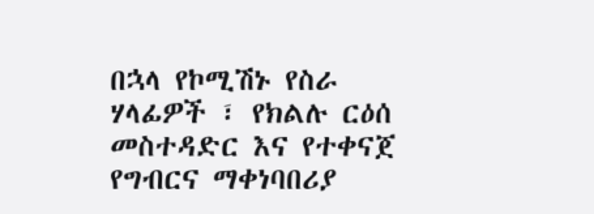በኋላ የኮሚሽኑ የስራ ሃላፊዎች ፣ የክልሉ ርዕሰ መስተዳድር እና የተቀናጀ የግብርና ማቀነባበሪያ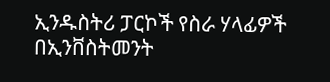ኢንዱስትሪ ፓርኮች የስራ ሃላፊዎች በኢንቨስትመንት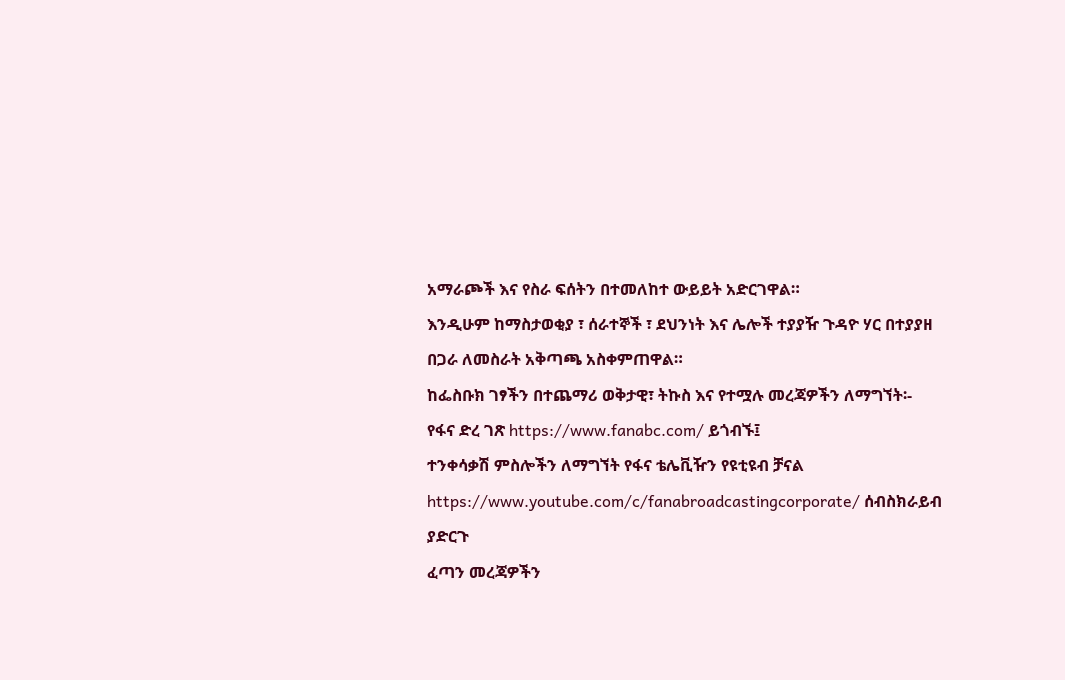አማራጮች እና የስራ ፍሰትን በተመለከተ ውይይት አድርገዋል።
እንዲሁም ከማስታወቂያ ፣ ሰራተኞች ፣ ደህንነት እና ሌሎች ተያያዥ ጉዳዮ ሃር በተያያዘ በጋራ ለመስራት አቅጣጫ አስቀምጠዋል።
ከፌስቡክ ገፃችን በተጨማሪ ወቅታዊ፣ ትኩስ እና የተሟሉ መረጃዎችን ለማግኘት፡-
የፋና ድረ ገጽ https://www.fanabc.com/ ይጎብኙ፤
ተንቀሳቃሽ ምስሎችን ለማግኘት የፋና ቴሌቪዥን የዩቲዩብ ቻናል https://www.youtube.com/c/fanabroadcastingcorporate/ ሰብስክራይብ ያድርጉ
ፈጣን መረጃዎችን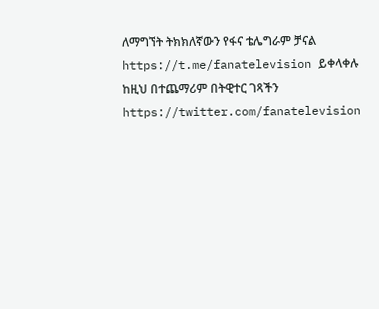ለማግኘት ትክክለኛውን የፋና ቴሌግራም ቻናል https://t.me/fanatelevision ይቀላቀሉ
ከዚህ በተጨማሪም በትዊተር ገጻችን https://twitter.com/fanatelevision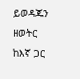ይወዳጁን
ዘወትር ከእኛ ጋር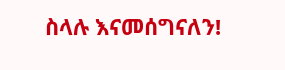ስላሉ እናመሰግናለን!